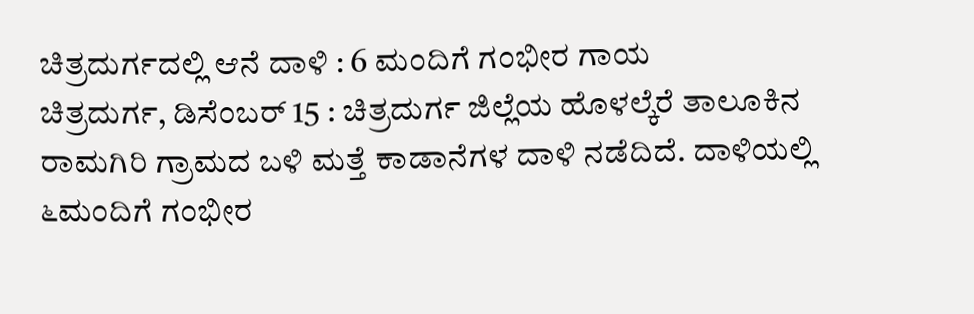ಚಿತ್ರದುರ್ಗದಲ್ಲಿ ಆನೆ ದಾಳಿ : 6 ಮಂದಿಗೆ ಗಂಭೀರ ಗಾಯ
ಚಿತ್ರದುರ್ಗ, ಡಿಸೆಂಬರ್ 15 : ಚಿತ್ರದುರ್ಗ ಜಿಲ್ಲೆಯ ಹೊಳಲ್ಕೆರೆ ತಾಲೂಕಿನ ರಾಮಗಿರಿ ಗ್ರಾಮದ ಬಳಿ ಮತ್ತೆ ಕಾಡಾನೆಗಳ ದಾಳಿ ನಡೆದಿದೆ. ದಾಳಿಯಲ್ಲಿ ೬ಮಂದಿಗೆ ಗಂಭೀರ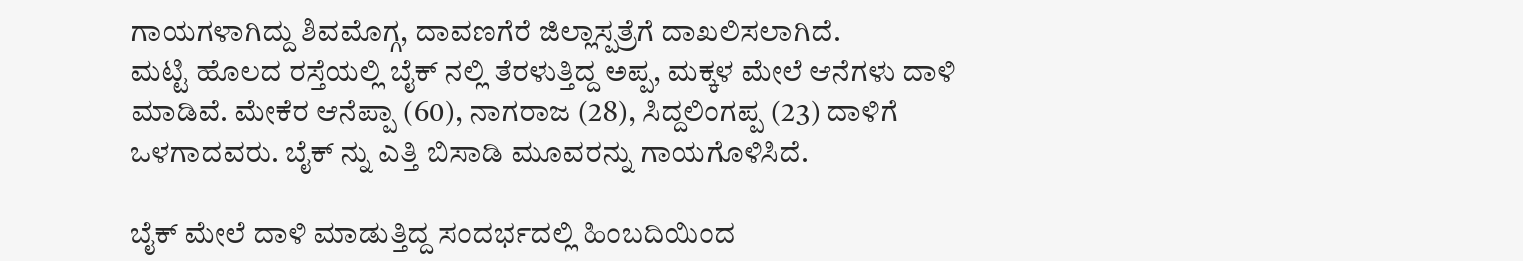ಗಾಯಗಳಾಗಿದ್ದು ಶಿವಮೊಗ್ಗ, ದಾವಣಗೆರೆ ಜಿಲ್ಲಾಸ್ಪತ್ರೆಗೆ ದಾಖಲಿಸಲಾಗಿದೆ.
ಮಟ್ಟಿ ಹೊಲದ ರಸ್ತೆಯಲ್ಲಿ ಬೈಕ್ ನಲ್ಲಿ ತೆರಳುತ್ತಿದ್ದ ಅಪ್ಪ, ಮಕ್ಕಳ ಮೇಲೆ ಆನೆಗಳು ದಾಳಿ ಮಾಡಿವೆ. ಮೇಕೆರ ಆನೆಪ್ಪಾ (60), ನಾಗರಾಜ (28), ಸಿದ್ದಲಿಂಗಪ್ಪ (23) ದಾಳಿಗೆ ಒಳಗಾದವರು. ಬೈಕ್ ನ್ನು ಎತ್ತಿ ಬಿಸಾಡಿ ಮೂವರನ್ನು ಗಾಯಗೊಳಿಸಿದೆ.

ಬೈಕ್ ಮೇಲೆ ದಾಳಿ ಮಾಡುತ್ತಿದ್ದ ಸಂದರ್ಭದಲ್ಲಿ ಹಿಂಬದಿಯಿಂದ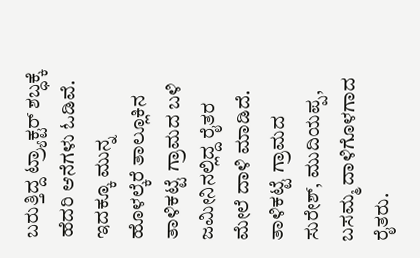ಬರುತ್ತಿದ್ದ ಟ್ರ್ಯಾಕ್ಟರ್ ಶಬ್ಧಕ್ಕೆ ಹೆದರಿ ಆನೆಗಳು ಓಡಿವೆ. ಇದಕ್ಕೂ ಮುನ್ನ ಹೊಳಲ್ಕೆರೆ ತಾಲ್ಲೂಕಿನ ತಾಳಿಕಟ್ಟೆ ಗ್ರಾಮದ ಬಳಿ ಜಮೀನಿನಲ್ಲಿದ್ದ ರೈತರ ಮೇಲೆ ದಾಳಿ ಮಾಡಿದೆ. ತಾಳಿಕಟ್ಟೆ ಗ್ರಾಮದ ಸುರೇಶ್, ಮುದಿಯಪ್ಪ, ಬಸಮ್ಮ ದಾಳಿಗೊಳಗಾದ ರೈತರು.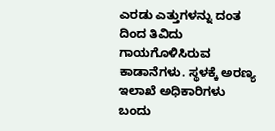ಎರಡು ಎತ್ತುಗಳನ್ನು ದಂತ ದಿಂದ ತಿವಿದು ಗಾಯಗೊಳಿಸಿರುವ ಕಾಡಾನೆಗಳು. ಸ್ಥಳಕ್ಕೆ ಅರಣ್ಯ ಇಲಾಖೆ ಅಧಿಕಾರಿಗಳು ಬಂದು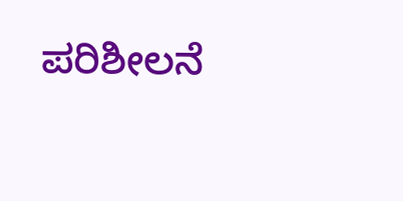ಪರಿಶೀಲನೆ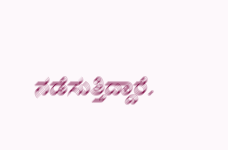ನಡೆಸುತ್ತಿದ್ದಾರೆ.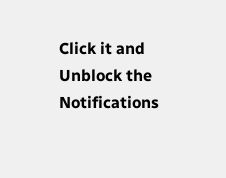Click it and Unblock the Notifications